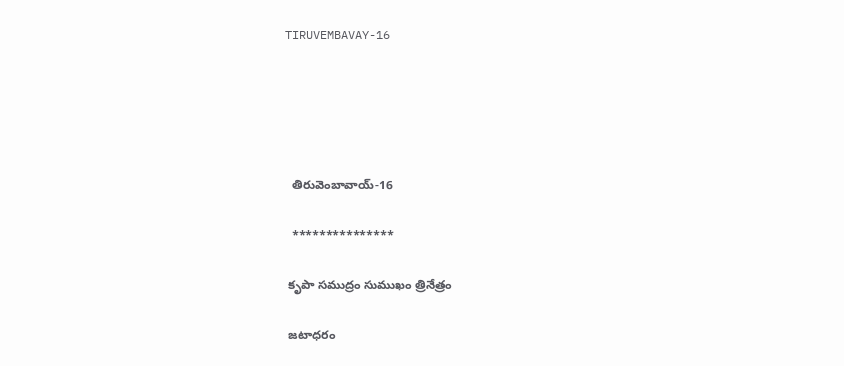TIRUVEMBAVAY-16





  తిరువెంబావాయ్-16

  ***************

 కృపా సముద్రం సుముఖం త్రినేత్రం

 జటాధరం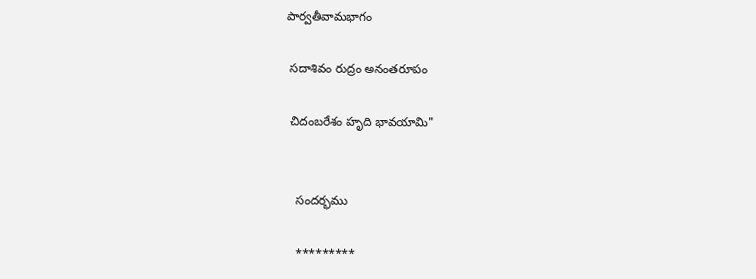పార్వతీవామభాగం

 సదాశివం రుద్రం అనంతరూపం

 చిదంబరేశం హృది భావయామి"


   సందర్భము

   *********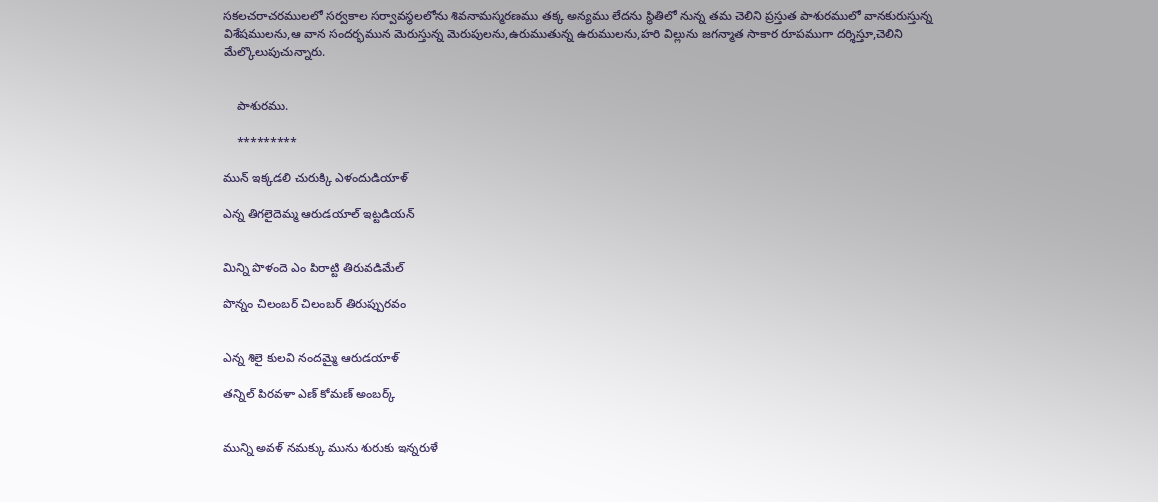సకలచరాచరములలో సర్వకాల సర్వావస్థలలోను శివనామస్మరణము తక్క అన్యము లేదను స్థితిలో నున్న తమ చెలిని ప్రస్తుత పాశురములో వానకురుస్తున్న విశేషములను,ఆ వాన సందర్భమున మెరుస్తున్న మెరుపులను,ఉరుముతున్న ఉరుములను,హరి విల్లును జగన్మాత సాకార రూపముగా దర్శిస్తూ,చెలిని మేల్కొలుపుచున్నారు.


    పాశురము.

    *********

మున్ ఇక్కడలి చురుక్కి ఎళందుడియాళ్

ఎన్న తిగలైదెమ్మ ఆరుడయాల్ ఇట్టడియన్


మిన్ని పొళందె ఎం పిరాట్టి తిరువడిమేల్

పొన్నం చిలంబర్ చిలంబర్ తిరుప్పురవం


ఎన్న శిలై కులవి నందమ్మై ఆరుడయాళ్

తన్నిల్ పిరవళా ఎణ్ కోమణ్ అంబర్క్


మున్ని అవళ్ నమక్కు మును శురుకు ఇన్నరుళే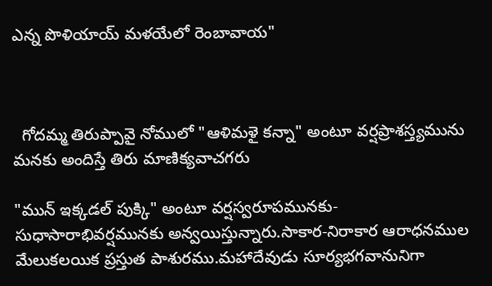ఎన్న పొళియాయ్ మళయేలో రెంబావాయ"



  గోదమ్మ తిరుప్పావై నోములో "ఆళిమళై కన్నా" అంటూ వర్షప్రాశస్త్యమును మనకు అందిస్తే తిరు మాణిక్యవాచగరు

"మున్ ఇక్కడల్ పుక్కి" అంటూ వర్షస్వరూపమునకు-సుధాసారాభివర్షమునకు అన్వయిస్తున్నారు.సాకార-నిరాకార ఆరాధనముల మేలుకలయిక ప్రస్తుత పాశురము.మహాదేవుడు సూర్యభగవానునిగా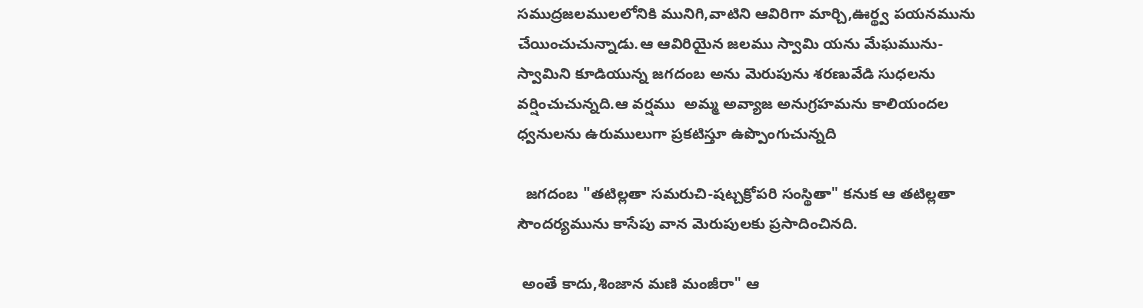సముద్రజలములలోనికి మునిగి,వాటిని ఆవిరిగా మార్చి,ఊర్థ్వ పయనమును చేయించుచున్నాడు.ఆ ఆవిరియైన జలము స్వామి యను మేఘమును-స్వామిని కూడియున్న జగదంబ అను మెరుపును శరణువేడి సుధలను వర్షించుచున్నది.ఆ వర్షము  అమ్మ అవ్యాజ అనుగ్రహమను కాలియందల ధ్వనులను ఉరుములుగా ప్రకటిస్తూ ఉప్పొంగుచున్నది

  జగదంబ "తటిల్లతా సమరుచి-షట్చక్రోపరి సంస్థితా" కనుక ఆ తటిల్లతా సౌందర్యమును కాసేపు వాన మెరుపులకు ప్రసాదించినది.

 అంతే కాదు,శింజాన మణి మంజీరా" ఆ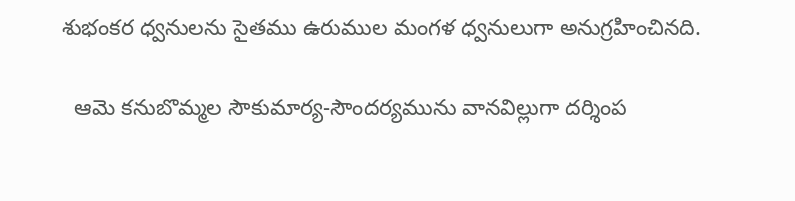శుభంకర ధ్వనులను సైతము ఉరుముల మంగళ ధ్వనులుగా అనుగ్రహించినది.

  ఆమె కనుబొమ్మల సౌకుమార్య-సౌందర్యమును వానవిల్లుగా దర్శింప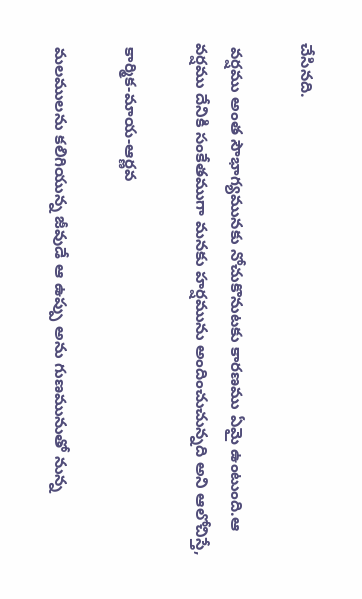చేసినది.

 వర్షము అంత సౌభాగ్యమునకు నోచుకొనుటకు కారణము ఏమై ఉంటుంది.ఆ వర్షము దేనికి సంకేతముగా మనకు హర్షమును అందించుచున్నది అని ఆలోచిస్తే,

 కార్మిక-మాయ-ఆర్ణవ

 మలములను కలిగియున్న జీవుడే ఆ ఉప్పు అను గుణమునుతో నున్న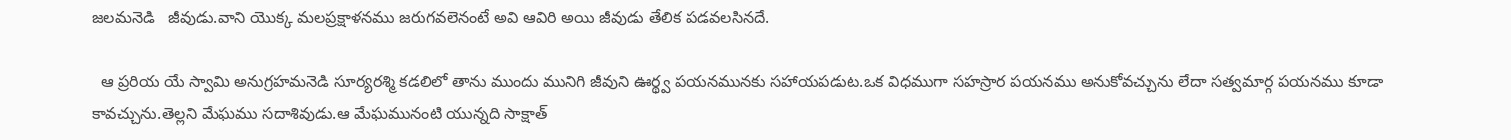జలమనెడి   జీవుడు.వాని యొక్క మలప్రక్షాళనము జరుగవలెనంటే అవి ఆవిరి అయి జీవుడు తేలిక పడవలసినదే.

  ఆ ప్రరియ యే స్వామి అనుగ్రహమనెడి సూర్యరశ్మి కడలిలో తాను ముందు మునిగి జీవుని ఊర్థ్వ పయనమునకు సహాయపడుట.ఒక విధముగా సహస్రార పయనము అనుకోవచ్చును లేదా సత్వమార్గ పయనము కూడా కావచ్చును.తెల్లని మేఘము సదాశివుడు.ఆ మేఘమునంటి యున్నది సాక్షాత్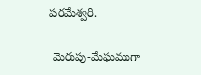పరమేశ్వరి.

 మెరుపు-మేఘముగా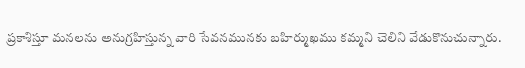ప్రకాశిస్తూ మనలను అనుగ్రహిస్తున్న వారి సేవనమునకు బహిర్ముఖము కమ్మని చెలిని వేడుకొనుచున్నారు.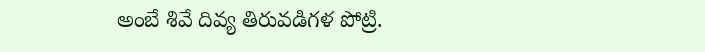అంబే శివే దివ్య తిరువడిగళ పోట్రి.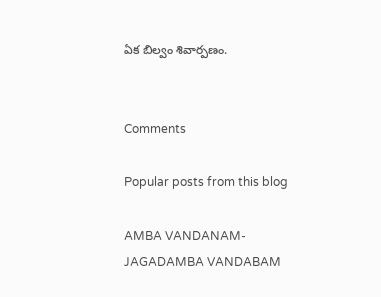ఏక బిల్వం శివార్పణం.


Comments

Popular posts from this blog

AMBA VANDANAM-JAGADAMBA VANDABAM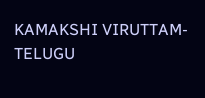KAMAKSHI VIRUTTAM-TELUGU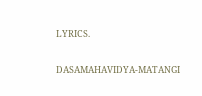LYRICS.

DASAMAHAVIDYA-MATANGI